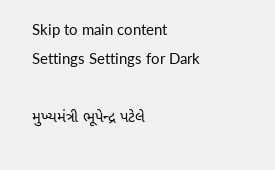Skip to main content
Settings Settings for Dark

મુખ્યમંત્રી ભૂપેન્દ્ર પટેલે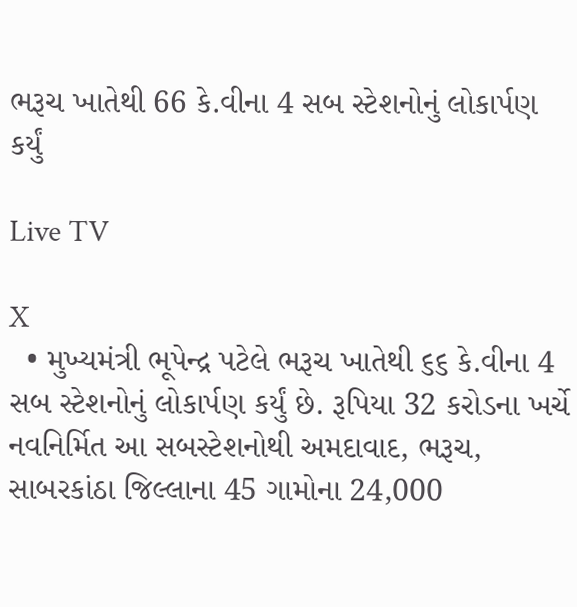ભરૂચ ખાતેથી 66 કે.વીના 4 સબ સ્ટેશનોનું લોકાર્પણ કર્યું

Live TV

X
  • મુખ્યમંત્રી ભૂપેન્દ્ર પટેલે ભરૂચ ખાતેથી ૬૬ કે.વીના 4 સબ સ્ટેશનોનું લોકાર્પણ કર્યું છે. રૂપિયા 32 કરોડના ખર્ચે નવનિર્મિત આ સબસ્ટેશનોથી અમદાવાદ, ભરૂચ, સાબરકાંઠા જિલ્લાના 45 ગામોના 24,000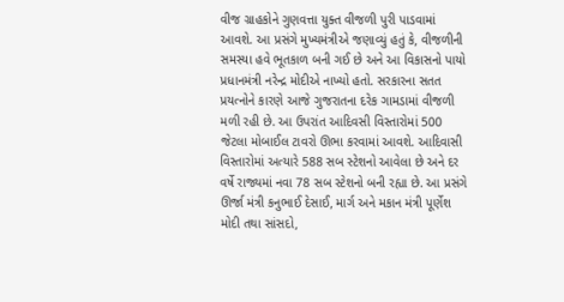વીજ ગ્રાહકોને ગુણવત્તા યુક્ત વીજળી પુરી પાડવામાં આવશે. આ પ્રસંગે મુખ્યમંત્રીએ જણાવ્યું હતું કે, વીજળીની સમસ્યા હવે ભૂતકાળ બની ગઈ છે અને આ વિકાસનો પાયો પ્રધાનમંત્રી નરેન્દ્ર મોદીએ નાખ્યો હતો. સરકારના સતત પ્રયત્નોને કારણે આજે ગુજરાતના દરેક ગામડામાં વીજળી મળી રહી છે. આ ઉપરાંત આદિવસી વિસ્તારોમાં 500 જેટલા મોબાઈલ ટાવરો ઊભા કરવામાં આવશે. આદિવાસી વિસ્તારોમાં અત્યારે 588 સબ સ્ટેશનો આવેલા છે અને દર વર્ષે રાજ્યમાં નવા 78 સબ સ્ટેશનો બની રહ્યા છે. આ પ્રસંગે ઊર્જા મંત્રી કનુભાઈ દેસાઈ, માર્ગ અને મકાન મંત્રી પૂર્ણેશ મોદી તથા સાંસદો,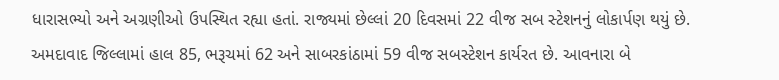ધારાસભ્યો અને અગ્રણીઓ ઉપસ્થિત રહ્યા હતાં. રાજ્યમાં છેલ્લાં 20 દિવસમાં 22 વીજ સબ સ્ટેશનનું લોકાર્પણ થયું છે. અમદાવાદ જિલ્લામાં હાલ 85, ભરૂચમાં 62 અને સાબરકાંઠામાં 59 વીજ સબસ્ટેશન કાર્યરત છે. આવનારા બે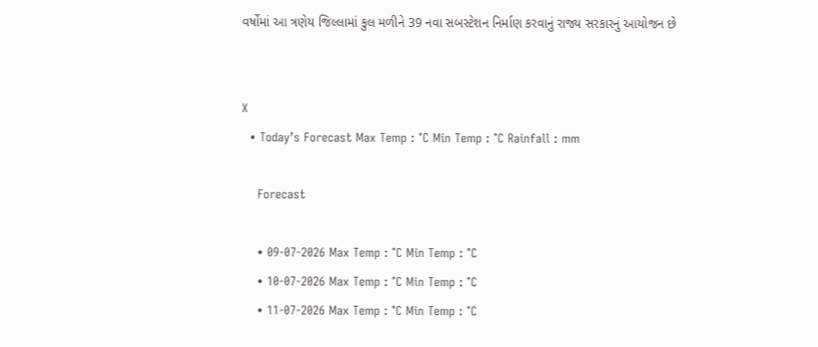વર્ષોમાં આ ત્રણેય જિલ્લામાં કુલ મળીને 39 નવા સબસ્ટેશન નિર્માણ કરવાનું રાજ્ય સરકારનું આયોજન છે


X
  • Today’s Forecast Max Temp : °C Min Temp : °C Rainfall : mm

    Forecast

    • 09-07-2026 Max Temp : °C Min Temp : °C
    • 10-07-2026 Max Temp : °C Min Temp : °C
    • 11-07-2026 Max Temp : °C Min Temp : °C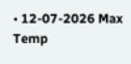• 12-07-2026 Max Temp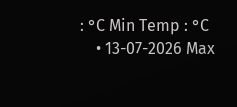: °C Min Temp : °C
    • 13-07-2026 Max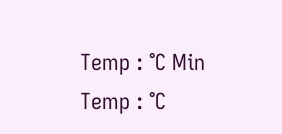Temp : °C Min Temp : °C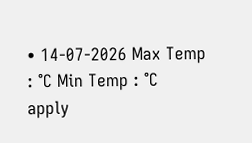• 14-07-2026 Max Temp : °C Min Temp : °C
apply